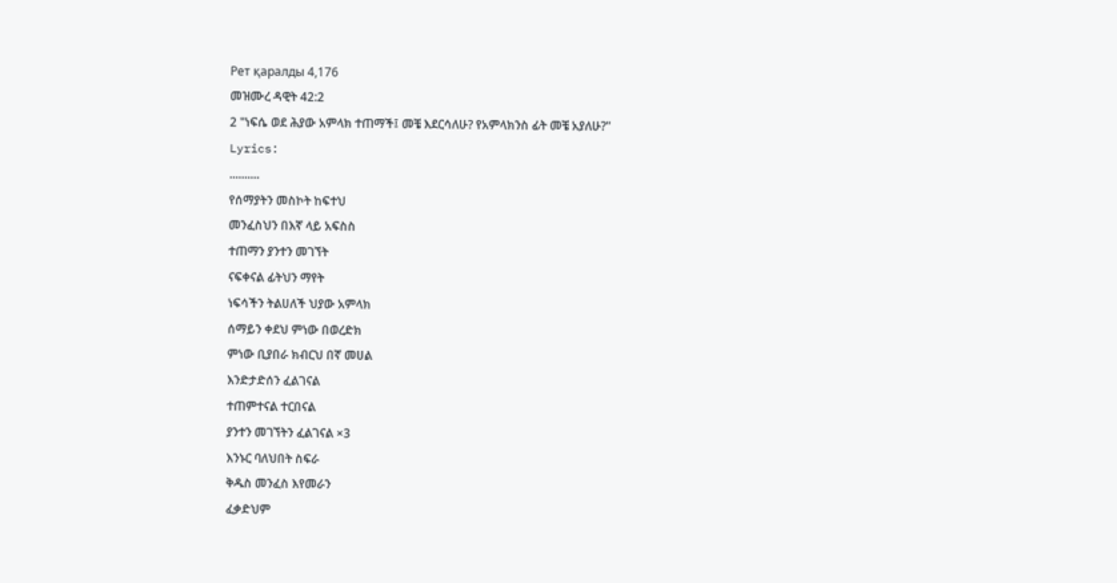Рет қаралды 4,176
መዝሙረ ዳዊት 42:2
2 "ነፍሴ ወደ ሕያው አምላክ ተጠማች፤ መቼ እደርሳለሁ? የአምላክንስ ፊት መቼ አያለሁ?"
Lyrics:
..........
የሰማያትን መስኮት ከፍተህ
መንፈስህን በእኛ ላይ አፍስስ
ተጠማን ያንተን መገኘት
ናፍቀናል ፊትህን ማየት
ነፍሳችን ትልሀለች ህያው አምላክ
ሰማይን ቀደህ ምነው በወረድክ
ምነው ቢያበራ ክብርህ በኛ መሀል
እንድታድሰን ፈልገናል
ተጠምተናል ተርበናል
ያንተን መገኘትን ፈልገናል ×3
እንኑር ባለህበት ስፍራ
ቅዱስ መንፈስ እየመራን
ፈቃድህም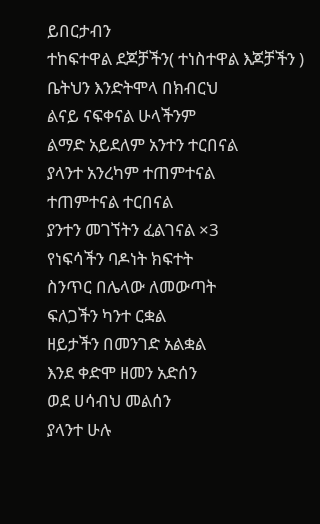ይበርታብን
ተከፍተዋል ደጆቻችን( ተነስተዋል እጆቻችን )
ቤትህን እንድትሞላ በክብርህ
ልናይ ናፍቀናል ሁላችንም
ልማድ አይደለም አንተን ተርበናል
ያላንተ አንረካም ተጠምተናል
ተጠምተናል ተርበናል
ያንተን መገኘትን ፈልገናል ×3
የነፍሳችን ባዶነት ክፍተት
ስንጥር በሌላው ለመውጣት
ፍለጋችን ካንተ ርቋል
ዘይታችን በመንገድ አልቋል
እንደ ቀድሞ ዘመን አድሰን
ወደ ሀሳብህ መልሰን
ያላንተ ሁሉ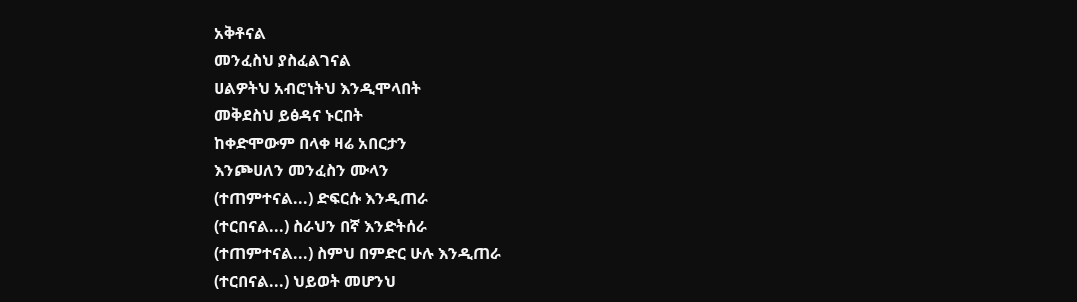አቅቶናል
መንፈስህ ያስፈልገናል
ሀልዎትህ አብሮነትህ እንዲሞላበት
መቅደስህ ይፅዳና ኑርበት
ከቀድሞውም በላቀ ዛሬ አበርታን
እንጮሀለን መንፈስን ሙላን
(ተጠምተናል...) ድፍርሱ እንዲጠራ
(ተርበናል...) ስራህን በኛ እንድትሰራ
(ተጠምተናል...) ስምህ በምድር ሁሉ እንዲጠራ
(ተርበናል...) ህይወት መሆንህ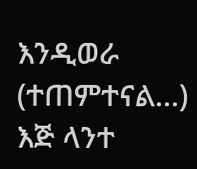እንዲወራ
(ተጠምተናል...) እጅ ላንተ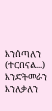እንሰጣለን
(ተርበናል...) እንድትመራን እንለቃለን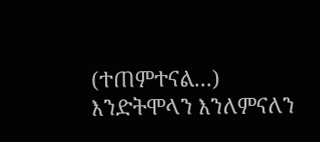(ተጠምተናል...) እንድትሞላን እንለምናለን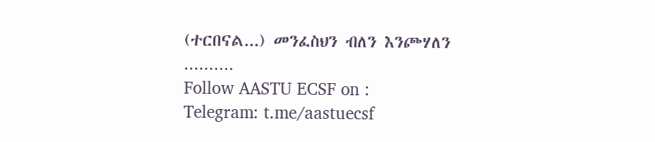(ተርበናል...) መንፈስህን ብለን እንጮሃለን
..........
Follow AASTU ECSF on :
Telegram: t.me/aastuecsf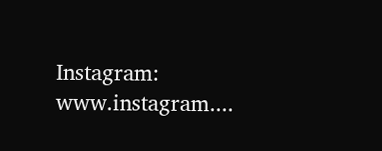Instagram: www.instagram....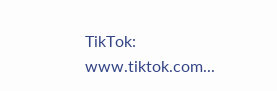TikTok: www.tiktok.com...